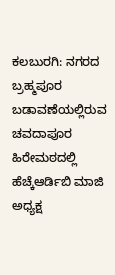ಕಲಬುರಗಿ: ನಗರದ ಬ್ರಹ್ಮಪೂರ ಬಡಾವಣೆಯಲ್ಲಿರುವ ಚವದಾಪೂರ ಹಿರೇಮಠದಲ್ಲಿ ಹೆಚ್ಕೆಆರ್ಡಿಬಿ ಮಾಜಿ ಅಧ್ಯಕ್ಷ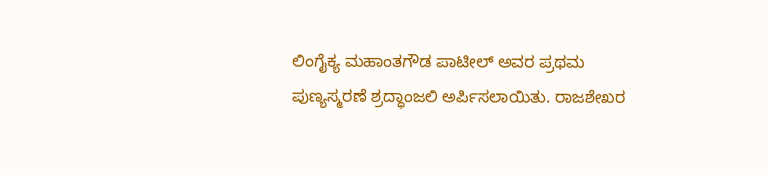ಲಿಂಗೈಕ್ಯ ಮಹಾಂತಗೌಡ ಪಾಟೀಲ್ ಅವರ ಪ್ರಥಮ ಪುಣ್ಯಸ್ಮರಣೆ ಶ್ರದ್ಧಾಂಜಲಿ ಅರ್ಪಿಸಲಾಯಿತು. ರಾಜಶೇಖರ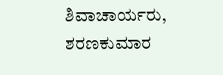ಶಿವಾಚಾರ್ಯರು, ಶರಣಕುಮಾರ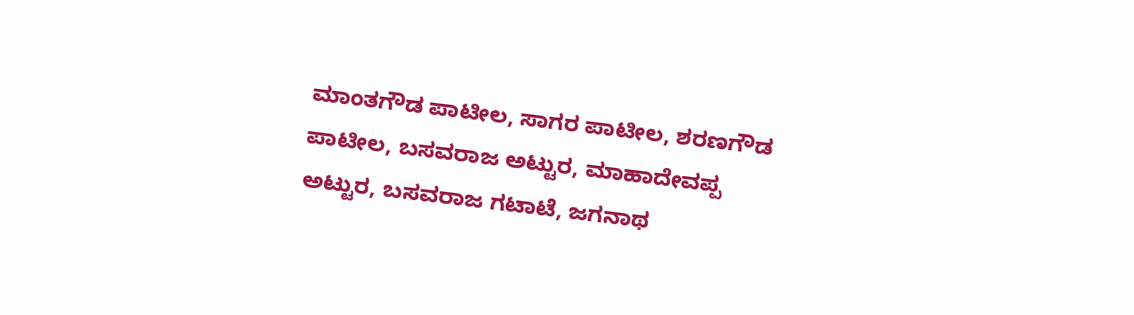ಮಾಂತಗೌಡ ಪಾಟೀಲ, ಸಾಗರ ಪಾಟೀಲ, ಶರಣಗೌಡ ಪಾಟೀಲ, ಬಸವರಾಜ ಅಟ್ಟುರ, ಮಾಹಾದೇವಪ್ಪ ಅಟ್ಟುರ, ಬಸವರಾಜ ಗಟಾಟೆ, ಜಗನಾಥ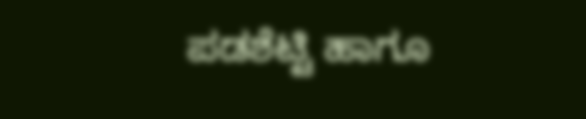ಪಡಶೆಟ್ಟಿ ಹಾಗೂ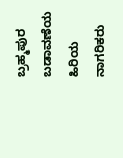ಬ್ರಹ್ಮಪುರ ಬಡಾವಣೆಯ ಹಿರಿಯ ನಾಗರಿಕರು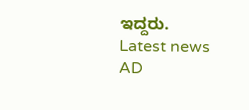ಇದ್ದರು.
Latest news
AD